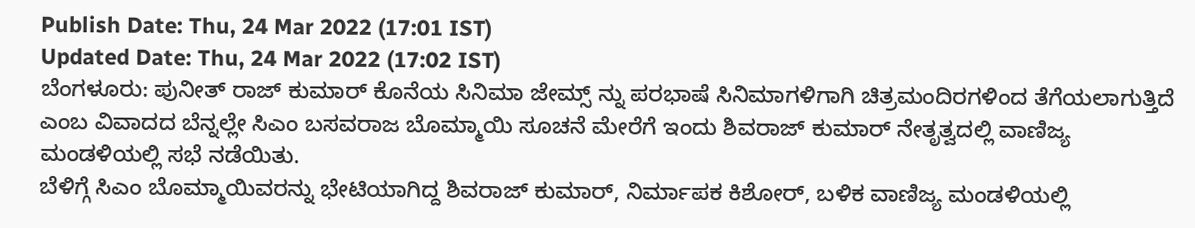Publish Date: Thu, 24 Mar 2022 (17:01 IST)
Updated Date: Thu, 24 Mar 2022 (17:02 IST)
ಬೆಂಗಳೂರು: ಪುನೀತ್ ರಾಜ್ ಕುಮಾರ್ ಕೊನೆಯ ಸಿನಿಮಾ ಜೇಮ್ಸ್ ನ್ನು ಪರಭಾಷೆ ಸಿನಿಮಾಗಳಿಗಾಗಿ ಚಿತ್ರಮಂದಿರಗಳಿಂದ ತೆಗೆಯಲಾಗುತ್ತಿದೆ ಎಂಬ ವಿವಾದದ ಬೆನ್ನಲ್ಲೇ ಸಿಎಂ ಬಸವರಾಜ ಬೊಮ್ಮಾಯಿ ಸೂಚನೆ ಮೇರೆಗೆ ಇಂದು ಶಿವರಾಜ್ ಕುಮಾರ್ ನೇತೃತ್ವದಲ್ಲಿ ವಾಣಿಜ್ಯ ಮಂಡಳಿಯಲ್ಲಿ ಸಭೆ ನಡೆಯಿತು.
ಬೆಳಿಗ್ಗೆ ಸಿಎಂ ಬೊಮ್ಮಾಯಿವರನ್ನು ಭೇಟಿಯಾಗಿದ್ದ ಶಿವರಾಜ್ ಕುಮಾರ್, ನಿರ್ಮಾಪಕ ಕಿಶೋರ್, ಬಳಿಕ ವಾಣಿಜ್ಯ ಮಂಡಳಿಯಲ್ಲಿ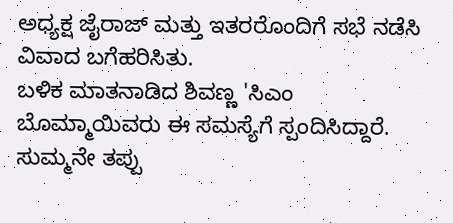ಅಧ್ಯಕ್ಷ ಜೈರಾಜ್ ಮತ್ತು ಇತರರೊಂದಿಗೆ ಸಭೆ ನಡೆಸಿ ವಿವಾದ ಬಗೆಹರಿಸಿತು.
ಬಳಿಕ ಮಾತನಾಡಿದ ಶಿವಣ್ಣ 'ಸಿಎಂ ಬೊಮ್ಮಾಯಿವರು ಈ ಸಮಸ್ಯೆಗೆ ಸ್ಪಂದಿಸಿದ್ದಾರೆ. ಸುಮ್ಮನೇ ತಪ್ಪು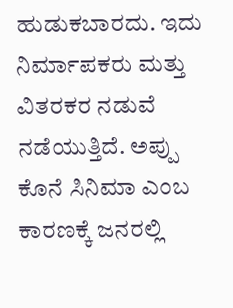ಹುಡುಕಬಾರದು. ಇದು ನಿರ್ಮಾಪಕರು ಮತ್ತು ವಿತರಕರ ನಡುವೆ ನಡೆಯುತ್ತಿದೆ. ಅಪ್ಪು ಕೊನೆ ಸಿನಿಮಾ ಎಂಬ ಕಾರಣಕ್ಕೆ ಜನರಲ್ಲಿ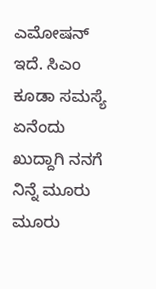ಎಮೋಷನ್ ಇದೆ. ಸಿಎಂ ಕೂಡಾ ಸಮಸ್ಯೆ ಏನೆಂದು ಖುದ್ದಾಗಿ ನನಗೆ ನಿನ್ನೆ ಮೂರು ಮೂರು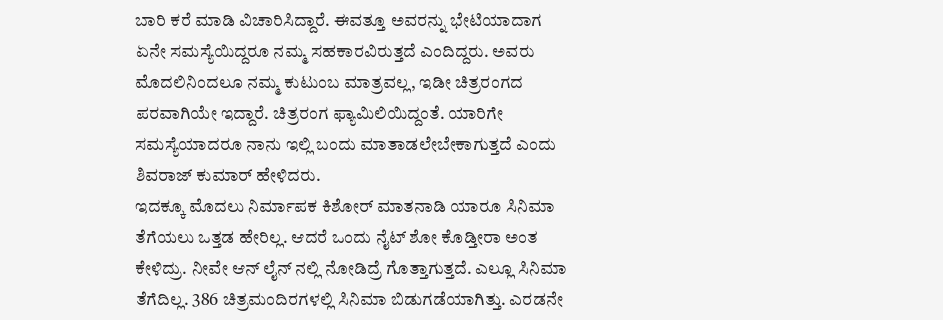ಬಾರಿ ಕರೆ ಮಾಡಿ ವಿಚಾರಿಸಿದ್ದಾರೆ. ಈವತ್ತೂ ಅವರನ್ನು ಭೇಟಿಯಾದಾಗ ಏನೇ ಸಮಸ್ಯೆಯಿದ್ದರೂ ನಮ್ಮ ಸಹಕಾರವಿರುತ್ತದೆ ಎಂದಿದ್ದರು. ಅವರು ಮೊದಲಿನಿಂದಲೂ ನಮ್ಮ ಕುಟುಂಬ ಮಾತ್ರವಲ್ಲ, ಇಡೀ ಚಿತ್ರರಂಗದ ಪರವಾಗಿಯೇ ಇದ್ದಾರೆ. ಚಿತ್ರರಂಗ ಫ್ಯಾಮಿಲಿಯಿದ್ದಂತೆ. ಯಾರಿಗೇ ಸಮಸ್ಯೆಯಾದರೂ ನಾನು ಇಲ್ಲಿ ಬಂದು ಮಾತಾಡಲೇಬೇಕಾಗುತ್ತದೆ ಎಂದು ಶಿವರಾಜ್ ಕುಮಾರ್ ಹೇಳಿದರು.
ಇದಕ್ಕೂ ಮೊದಲು ನಿರ್ಮಾಪಕ ಕಿಶೋರ್ ಮಾತನಾಡಿ ಯಾರೂ ಸಿನಿಮಾ ತೆಗೆಯಲು ಒತ್ತಡ ಹೇರಿಲ್ಲ. ಆದರೆ ಒಂದು ನೈಟ್ ಶೋ ಕೊಡ್ತೀರಾ ಅಂತ ಕೇಳಿದ್ರು. ನೀವೇ ಆನ್ ಲೈನ್ ನಲ್ಲಿ ನೋಡಿದ್ರೆ ಗೊತ್ತಾಗುತ್ತದೆ. ಎಲ್ಲೂ ಸಿನಿಮಾ ತೆಗೆದಿಲ್ಲ. 386 ಚಿತ್ರಮಂದಿರಗಳಲ್ಲಿ ಸಿನಿಮಾ ಬಿಡುಗಡೆಯಾಗಿತ್ತು. ಎರಡನೇ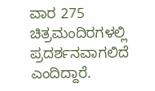ವಾರ 275 ಚಿತ್ರಮಂದಿರಗಳಲ್ಲಿ ಪ್ರದರ್ಶನವಾಗಲಿದೆ ಎಂದಿದ್ದಾರೆ.